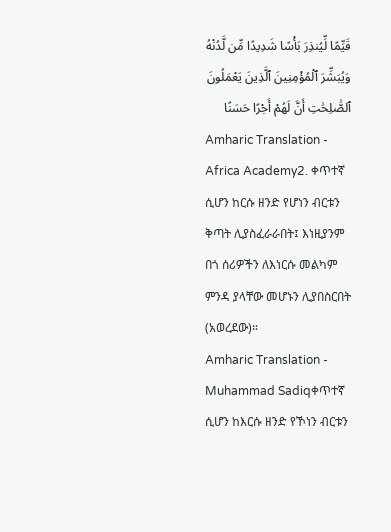قَيِّمًا لِّيُنذِرَ بَأْسًا شَدِيدًا مِّن لَّدُنْهُ وَيُبَشِّرَ ٱلْمُؤْمِنِينَ ٱلَّذِينَ يَعْمَلُونَ ٱلصَّٰلِحَٰتِ أَنَّ لَهُمْ أَجْرًا حَسَنًا
Amharic Translation - Africa Academy2. ቀጥተኛ ሲሆን ከርሱ ዘንድ የሆነን ብርቱን ቅጣት ሊያስፈራራበት፤ እነዚያንም በጎ ሰሪዎችን ለእነርሱ መልካም ምንዳ ያላቸው መሆኑን ሊያበስርበት (አወረደው)።
Amharic Translation - Muhammad Sadiqቀጥተኛ ሲሆን ከእርሱ ዘንድ የኾነን ብርቱን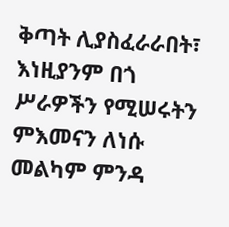ቅጣት ሊያስፈራራበት፣ እነዚያንም በጎ ሥራዎችን የሚሠሩትን ምእመናን ለነሱ መልካም ምንዳ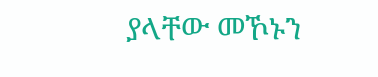ያላቸው መኾኑን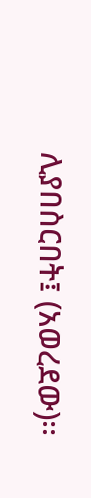ሊያበስርበት፤ (አወረደው)፡፡